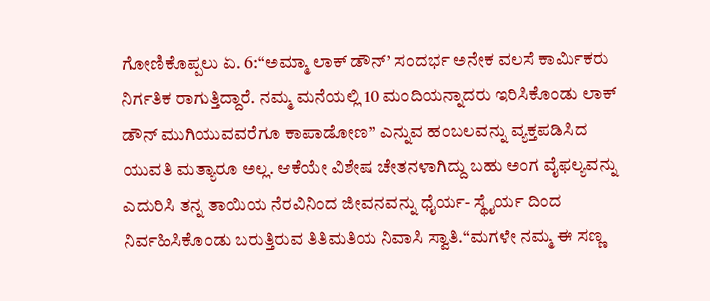ಗೋಣಿಕೊಪ್ಪಲು ಏ. 6:“ಅಮ್ಮಾ ಲಾಕ್ ಡೌನ್’ ಸಂದರ್ಭ ಅನೇಕ ವಲಸೆ ಕಾರ್ಮಿಕರು ನಿರ್ಗತಿಕ ರಾಗುತ್ತಿದ್ದಾರೆ. ನಮ್ಮ ಮನೆಯಲ್ಲಿ 10 ಮಂದಿಯನ್ನಾದರು ಇರಿಸಿಕೊಂಡು ಲಾಕ್ ಡೌನ್ ಮುಗಿಯುವವರೆಗೂ ಕಾಪಾಡೋಣ” ಎನ್ನುವ ಹಂಬಲವನ್ನು ವ್ಯಕ್ತಪಡಿಸಿದ ಯುವತಿ ಮತ್ಯಾರೂ ಅಲ್ಲ. ಆಕೆಯೇ ವಿಶೇಷ ಚೇತನಳಾಗಿದ್ದು ಬಹು ಅಂಗ ವೈಫಲ್ಯವನ್ನು ಎದುರಿಸಿ ತನ್ನ ತಾಯಿಯ ನೆರವಿನಿಂದ ಜೀವನವನ್ನು ಧೈರ್ಯ- ಸ್ಥೈರ್ಯ ದಿಂದ ನಿರ್ವಹಿಸಿಕೊಂಡು ಬರುತ್ತಿರುವ ತಿತಿಮತಿಯ ನಿವಾಸಿ ಸ್ವಾತಿ.“ಮಗಳೇ ನಮ್ಮ ಈ ಸಣ್ಣ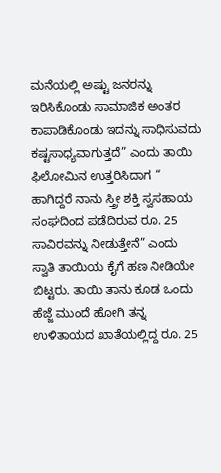ಮನೆಯಲ್ಲಿ ಅಷ್ಟು ಜನರನ್ನು ಇರಿಸಿಕೊಂಡು ಸಾಮಾಜಿಕ ಅಂತರ ಕಾಪಾಡಿಕೊಂಡು ಇದನ್ನು ಸಾಧಿಸುವದು ಕಷ್ಟಸಾಧ್ಯವಾಗುತ್ತದೆ” ಎಂದು ತಾಯಿ ಫಿಲೋಮಿನ ಉತ್ತರಿಸಿದಾಗ “ ಹಾಗಿದ್ದರೆ ನಾನು ಸ್ತ್ರೀ ಶಕ್ತಿ ಸ್ವಸಹಾಯ ಸಂಘದಿಂದ ಪಡೆದಿರುವ ರೂ. 25 ಸಾವಿರವನ್ನು ನೀಡುತ್ತೇನೆ” ಎಂದು ಸ್ವಾತಿ ತಾಯಿಯ ಕೈಗೆ ಹಣ ನೀಡಿಯೇ ಬಿಟ್ಟರು. ತಾಯಿ ತಾನು ಕೂಡ ಒಂದು ಹೆಜ್ಜೆ ಮುಂದೆ ಹೋಗಿ ತನ್ನ ಉಳಿತಾಯದ ಖಾತೆಯಲ್ಲಿದ್ದ ರೂ. 25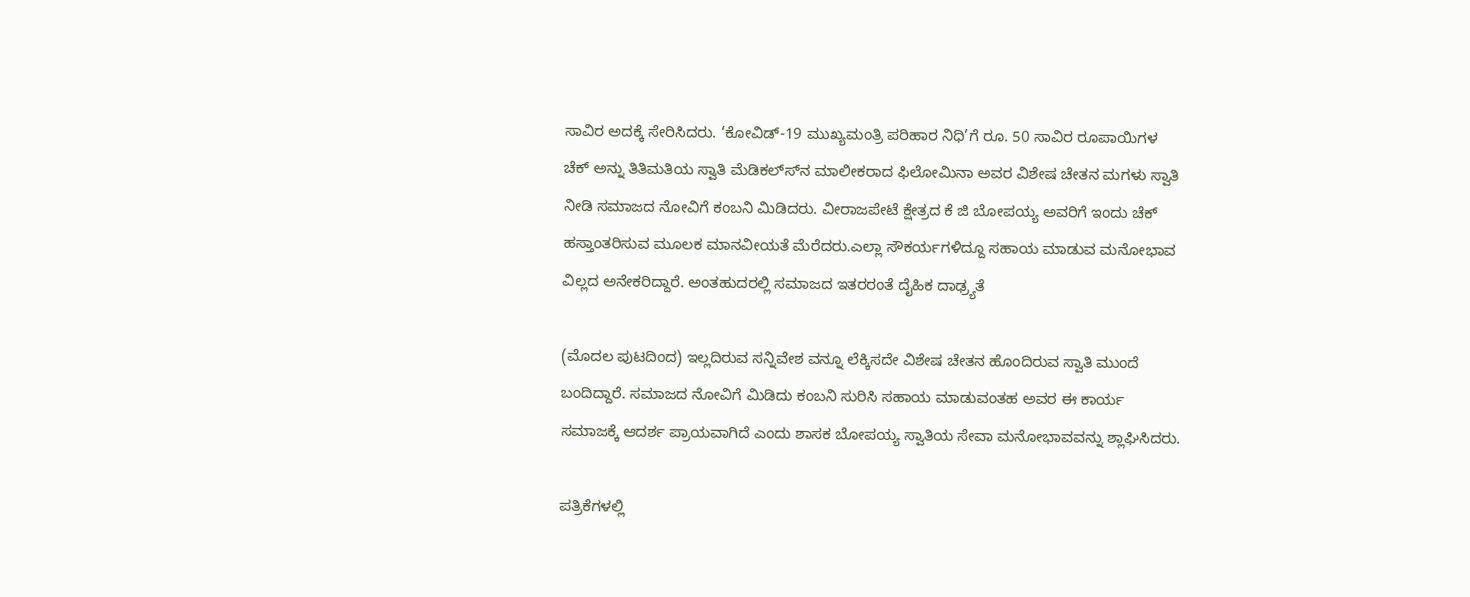ಸಾವಿರ ಅದಕ್ಕೆ ಸೇರಿಸಿದರು. ‘ಕೋವಿಡ್-19 ಮುಖ್ಯಮಂತ್ರಿ ಪರಿಹಾರ ನಿಧಿ’ಗೆ ರೂ. 50 ಸಾವಿರ ರೂಪಾಯಿಗಳ ಚೆಕ್ ಅನ್ನು ತಿತಿಮತಿಯ ಸ್ವಾತಿ ಮೆಡಿಕಲ್ಸ್‍ನ ಮಾಲೀಕರಾದ ಫಿಲೋಮಿನಾ ಅವರ ವಿಶೇಷ ಚೇತನ ಮಗಳು ಸ್ವಾತಿ ನೀಡಿ ಸಮಾಜದ ನೋವಿಗೆ ಕಂಬನಿ ಮಿಡಿದರು. ವೀರಾಜಪೇಟೆ ಕ್ಷೇತ್ರದ ಕೆ ಜಿ ಬೋಪಯ್ಯ ಅವರಿಗೆ ಇಂದು ಚೆಕ್ ಹಸ್ತಾಂತರಿಸುವ ಮೂಲಕ ಮಾನವೀಯತೆ ಮೆರೆದರು.ಎಲ್ಲಾ ಸೌಕರ್ಯಗಳಿದ್ದೂ ಸಹಾಯ ಮಾಡುವ ಮನೋಭಾವ ವಿಲ್ಲದ ಅನೇಕರಿದ್ದಾರೆ. ಅಂತಹುದರಲ್ಲಿ ಸಮಾಜದ ಇತರರಂತೆ ದೈಹಿಕ ದಾಢ್ರ್ಯತೆ

(ಮೊದಲ ಪುಟದಿಂದ) ಇಲ್ಲದಿರುವ ಸನ್ನಿವೇಶ ವನ್ನೂ ಲೆಕ್ಕಿಸದೇ ವಿಶೇಷ ಚೇತನ ಹೊಂದಿರುವ ಸ್ವಾತಿ ಮುಂದೆ ಬಂದಿದ್ದಾರೆ. ಸಮಾಜದ ನೋವಿಗೆ ಮಿಡಿದು ಕಂಬನಿ ಸುರಿಸಿ ಸಹಾಯ ಮಾಡುವಂತಹ ಅವರ ಈ ಕಾರ್ಯ ಸಮಾಜಕ್ಕೆ ಆದರ್ಶ ಪ್ರಾಯವಾಗಿದೆ ಎಂದು ಶಾಸಕ ಬೋಪಯ್ಯ ಸ್ವಾತಿಯ ಸೇವಾ ಮನೋಭಾವವನ್ನು ಶ್ಲಾಘಿಸಿದರು.

ಪತ್ರಿಕೆಗಳಲ್ಲಿ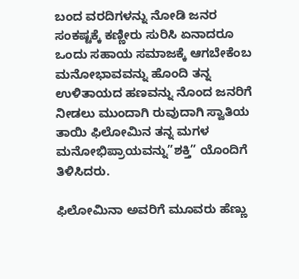ಬಂದ ವರದಿಗಳನ್ನು ನೋಡಿ ಜನರ ಸಂಕಷ್ಟಕ್ಕೆ ಕಣ್ಣೀರು ಸುರಿಸಿ ಏನಾದರೂ ಒಂದು ಸಹಾಯ ಸಮಾಜಕ್ಕೆ ಆಗಬೇಕೆಂಬ ಮನೋಭಾವವನ್ನು ಹೊಂದಿ ತನ್ನ ಉಳಿತಾಯದ ಹಣವನ್ನು ನೊಂದ ಜನರಿಗೆ ನೀಡಲು ಮುಂದಾಗಿ ರುವುದಾಗಿ ಸ್ವಾತಿಯ ತಾಯಿ ಫಿಲೋಮಿನ ತನ್ನ ಮಗಳ ಮನೋಭಿಪ್ರಾಯವನ್ನು”ಶಕ್ತಿ” ಯೊಂದಿಗೆ ತಿಳಿಸಿದರು.

ಫಿಲೋಮಿನಾ ಅವರಿಗೆ ಮೂವರು ಹೆಣ್ಣು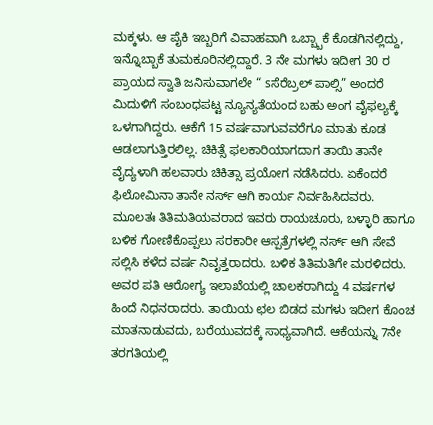ಮಕ್ಕಳು. ಆ ಪೈಕಿ ಇಬ್ಬರಿಗೆ ವಿವಾಹವಾಗಿ ಒಬ್ಬ್ಬಾಕೆ ಕೊಡಗಿನಲ್ಲಿದ್ದು, ಇನ್ನೊಬ್ಬಾಕೆ ತುಮಕೂರಿನಲ್ಲಿದ್ದಾರೆ. 3 ನೇ ಮಗಳು ಇದೀಗ 30 ರ ಪ್ರಾಯದ ಸ್ವಾತಿ ಜನಿಸುವಾಗಲೇ “ sಸೆರೆಬ್ರಲ್ ಪಾಲ್ಸಿ” ಅಂದರೆ ಮಿದುಳಿಗೆ ಸಂಬಂಧಪಟ್ಟ ನ್ಯೂನ್ಯತೆಯಂದ ಬಹು ಅಂಗ ವೈಫಲ್ಯಕ್ಕೆ ಒಳಗಾಗಿದ್ದರು. ಆಕೆಗೆ 15 ವರ್ಷವಾಗುವವರೆಗೂ ಮಾತು ಕೂಡ ಆಡಲಾಗುತ್ತಿರಲಿಲ್ಲ. ಚಿಕಿತ್ಸೆ ಫಲಕಾರಿಯಾಗದಾಗ ತಾಯಿ ತಾನೇ ವೈದ್ಯಳಾಗಿ ಹಲವಾರು ಚಿಕಿತ್ಸಾ ಪ್ರಯೋಗ ನಡೆಸಿದರು. ಏಕೆಂದರೆ ಫಿಲೋಮಿನಾ ತಾನೇ ನರ್ಸ್ ಆಗಿ ಕಾರ್ಯ ನಿರ್ವಹಿಸಿದವರು. ಮೂಲತಃ ತಿತಿಮತಿಯವರಾದ ಇವರು ರಾಯಚೂರು, ಬಳ್ಳಾರಿ ಹಾಗೂ ಬಳಿಕ ಗೋಣಿಕೊಪ್ಪಲು ಸರಕಾರೀ ಆಸ್ಪತ್ರೆಗಳಲ್ಲಿ ನರ್ಸ್ ಆಗಿ ಸೇವೆ ಸಲ್ಲಿಸಿ ಕಳೆದ ವರ್ಷ ನಿವೃತ್ತರಾದರು. ಬಳಿಕ ತಿತಿಮತಿಗೇ ಮರಳಿದರು. ಅವರ ಪತಿ ಆರೋಗ್ಯ ಇಲಾಖೆಯಲ್ಲಿ ಚಾಲಕರಾಗಿದ್ದು 4 ವರ್ಷಗಳ ಹಿಂದೆ ನಿಧನರಾದರು. ತಾಯಿಯ ಛಲ ಬಿಡದ ಮಗಳು ಇದೀಗ ಕೊಂಚ ಮಾತನಾಡುವದು, ಬರೆಯುವದಕ್ಕೆ ಸಾಧ್ಯವಾಗಿದೆ. ಆಕೆಯನ್ನು 7ನೇ ತರಗತಿಯಲ್ಲಿ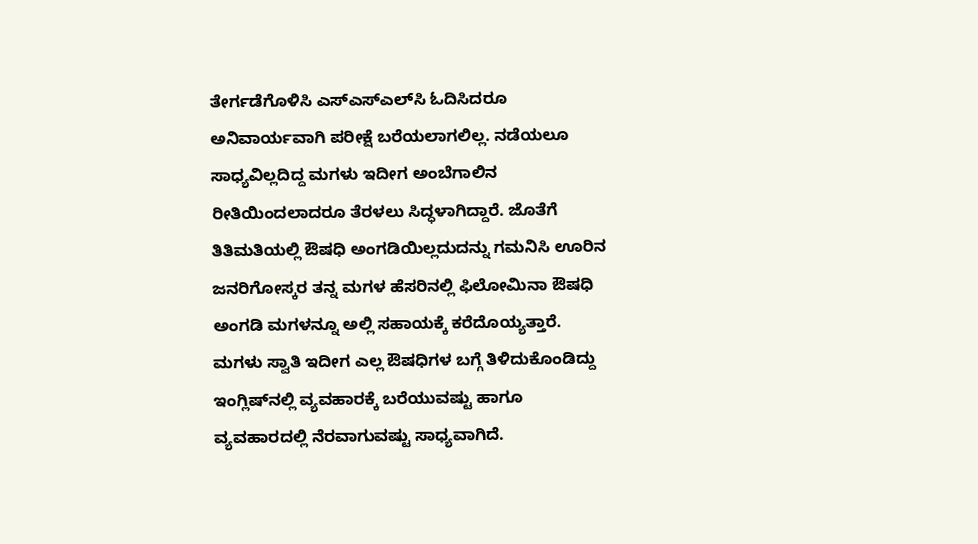ತೇರ್ಗಡೆಗೊಳಿಸಿ ಎಸ್‍ಎಸ್‍ಎಲ್‍ಸಿ ಓದಿಸಿದರೂ ಅನಿವಾರ್ಯವಾಗಿ ಪರೀಕ್ಷೆ ಬರೆಯಲಾಗಲಿಲ್ಲ. ನಡೆಯಲೂ ಸಾಧ್ಯವಿಲ್ಲದಿದ್ದ ಮಗಳು ಇದೀಗ ಅಂಬೆಗಾಲಿನ ರೀತಿಯಿಂದಲಾದರೂ ತೆರಳಲು ಸಿದ್ಧಳಾಗಿದ್ದಾರೆ. ಜೊತೆಗೆ ತಿತಿಮತಿಯಲ್ಲಿ ಔಷಧಿ ಅಂಗಡಿಯಿಲ್ಲದುದನ್ನು ಗಮನಿಸಿ ಊರಿನ ಜನರಿಗೋಸ್ಕರ ತನ್ನ ಮಗಳ ಹೆಸರಿನಲ್ಲಿ ಫಿಲೋಮಿನಾ ಔಷಧಿ ಅಂಗಡಿ ಮಗಳನ್ನೂ ಅಲ್ಲಿ ಸಹಾಯಕ್ಕೆ ಕರೆದೊಯ್ಯತ್ತಾರೆ. ಮಗಳು ಸ್ವಾತಿ ಇದೀಗ ಎಲ್ಲ ಔಷಧಿಗಳ ಬಗ್ಗೆ ತಿಳಿದುಕೊಂಡಿದ್ದು ಇಂಗ್ಲಿಷ್‍ನಲ್ಲಿ ವ್ಯವಹಾರಕ್ಕೆ ಬರೆಯುವಷ್ಟು ಹಾಗೂ ವ್ಯವಹಾರದಲ್ಲಿ ನೆರವಾಗುವಷ್ಟು ಸಾಧ್ಯವಾಗಿದೆ.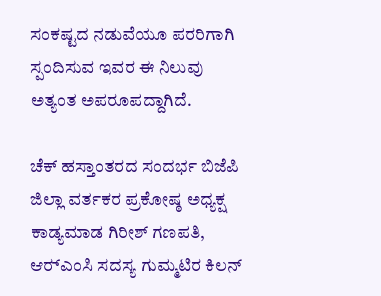ಸಂಕಷ್ಟದ ನಡುವೆಯೂ ಪರರಿಗಾಗಿ ಸ್ಪಂದಿಸುವ ಇವರ ಈ ನಿಲುವು ಅತ್ಯಂತ ಅಪರೂಪದ್ದಾಗಿದೆ.

ಚೆಕ್ ಹಸ್ತಾಂತರದ ಸಂದರ್ಭ ಬಿಜೆಪಿ ಜಿಲ್ಲಾ ವರ್ತಕರ ಪ್ರಕೋಷ್ಠ ಅಧ್ಯಕ್ಷ ಕಾಡ್ಯಮಾಡ ಗಿರೀಶ್ ಗಣಪತಿ, ಆರ್‍ಎಂಸಿ ಸದಸ್ಯ ಗುಮ್ಮಟಿರ ಕಿಲನ್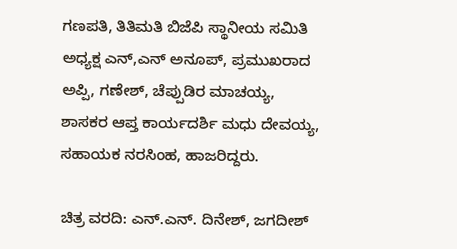ಗಣಪತಿ, ತಿತಿಮತಿ ಬಿಜೆಪಿ ಸ್ಥಾನೀಯ ಸಮಿತಿ ಅಧ್ಯಕ್ಷ ಎನ್,ಎನ್ ಅನೂಪ್, ಪ್ರಮುಖರಾದ ಅಪ್ಪಿ, ಗಣೇಶ್, ಚೆಪ್ಪುಡಿರ ಮಾಚಯ್ಯ, ಶಾಸಕರ ಆಪ್ತ ಕಾರ್ಯದರ್ಶಿ ಮಧು ದೇವಯ್ಯ, ಸಹಾಯಕ ನರಸಿಂಹ, ಹಾಜರಿದ್ದರು.

ಚಿತ್ರ ವರದಿ: ಎನ್.ಎನ್. ದಿನೇಶ್, ಜಗದೀಶ್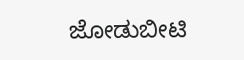ಜೋಡುಬೀಟಿ